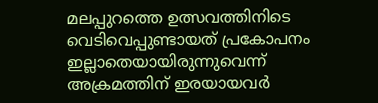മലപ്പുറത്തെ ഉത്സവത്തിനിടെ വെടിവെപ്പുണ്ടായത് പ്രകോപനം ഇല്ലാതെയായിരുന്നുവെന്ന് അക്രമത്തിന് ഇരയായവർ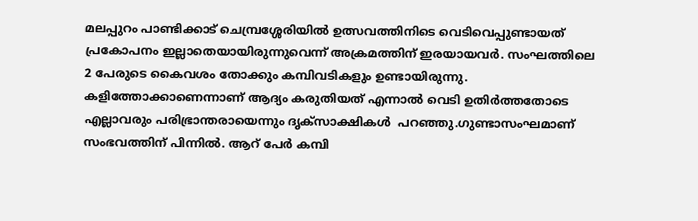മലപ്പുറം പാണ്ടിക്കാട് ചെമ്പ്രശ്ശേരിയിൽ ഉത്സവത്തിനിടെ വെടിവെപ്പുണ്ടായത് പ്രകോപനം ഇല്ലാതെയായിരുന്നുവെന്ന് അക്രമത്തിന് ഇരയായവർ. സംഘത്തിലെ 2 പേരുടെ കൈവശം തോക്കും കമ്പിവടികളും ഉണ്ടായിരുന്നു. കളിത്തോക്കാണെന്നാണ് ആദ്യം കരുതിയത് എന്നാൽ വെടി ഉതിർത്തതോടെ എല്ലാവരും പരിഭ്രാന്തരായെന്നും ദൃക്‌സാക്ഷികൾ  പറഞ്ഞു.ഗുണ്ടാസംഘമാണ് സംഭവത്തിന് പിന്നിൽ. ആറ് പേർ കമ്പി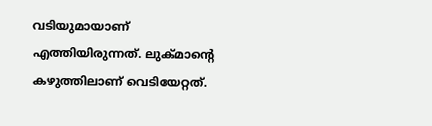വടിയുമായാണ് എത്തിയിരുന്നത്. ലുക്മാന്റെ കഴുത്തിലാണ് വെടിയേറ്റത്.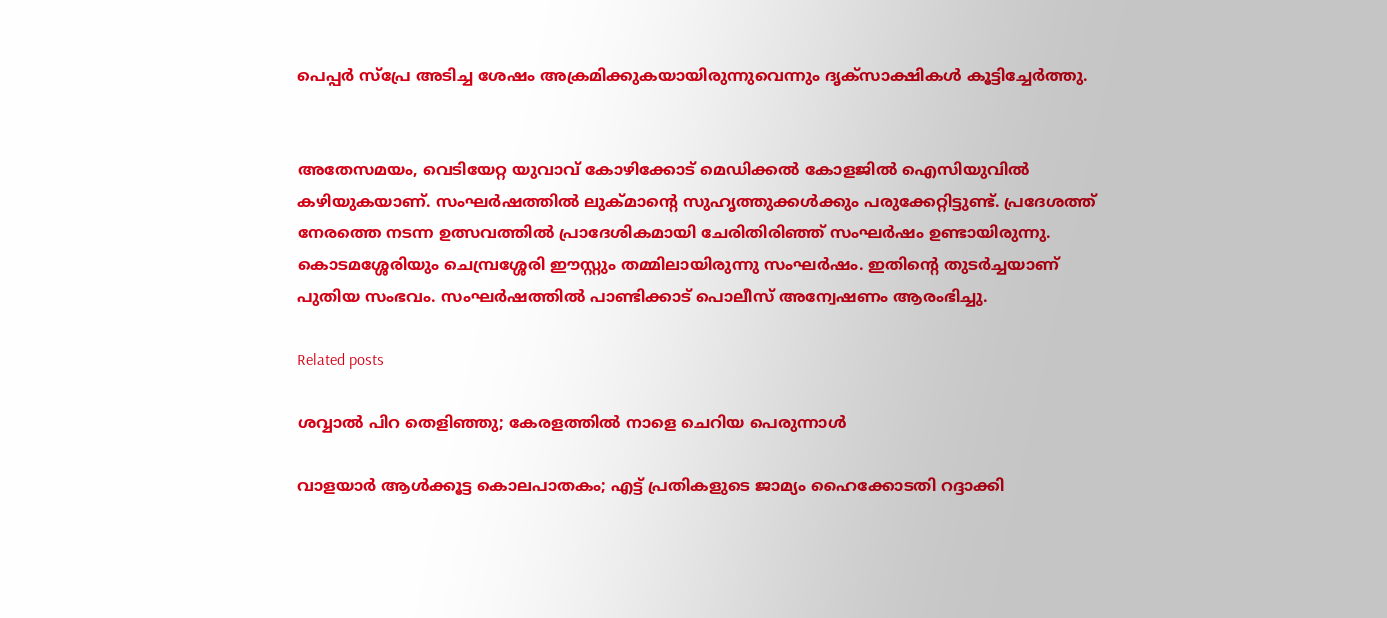പെപ്പർ സ്പ്രേ അടിച്ച ശേഷം അക്രമിക്കുകയായിരുന്നുവെന്നും ദൃക്‌സാക്ഷികൾ കൂട്ടിച്ചേർത്തു.


അതേസമയം, വെടിയേറ്റ യുവാവ് കോഴിക്കോട് മെഡിക്കൽ കോളജിൽ ഐസിയുവിൽ കഴിയുകയാണ്. സംഘർഷത്തിൽ ലുക്മാന്റെ സുഹൃത്തുക്കൾക്കും പരുക്കേറ്റിട്ടുണ്ട്. പ്രദേശത്ത് നേരത്തെ നടന്ന ഉത്സവത്തിൽ പ്രാദേശികമായി ചേരിതിരിഞ്ഞ് സംഘർഷം ഉണ്ടായിരുന്നു. കൊടമശ്ശേരിയും ചെമ്പ്രശ്ശേരി ഈസ്റ്റും തമ്മിലായിരുന്നു സംഘർഷം. ഇതിന്റെ തുടർച്ചയാണ് പുതിയ സംഭവം. സംഘർഷത്തിൽ പാണ്ടിക്കാട് പൊലീസ് അന്വേഷണം ആരംഭിച്ചു.

Related posts

ശവ്വാല്‍ പിറ തെളിഞ്ഞു; കേരളത്തില്‍ നാളെ ചെറിയ പെരുന്നാൾ

വാളയാര്‍ ആള്‍ക്കൂട്ട കൊലപാതകം; എട്ട് പ്രതികളുടെ ജാമ്യം ഹൈക്കോടതി റദ്ദാക്കി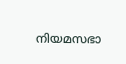നിയമസഭാ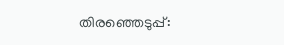തിരഞ്ഞെടുപ്പ്: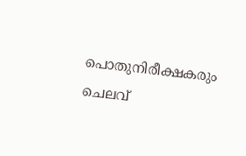പൊതുനിരീക്ഷകരും ചെലവ്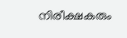നിരീക്ഷകരും